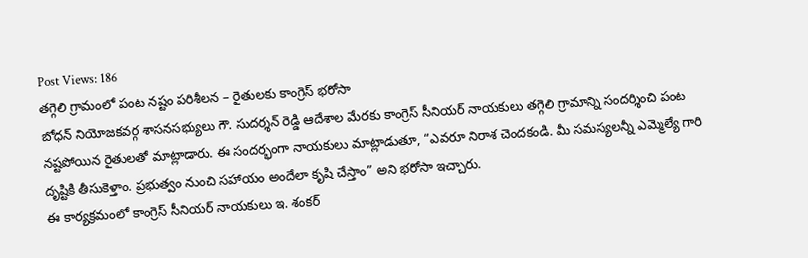Post Views: 186
తగ్గెలి గ్రామంలో పంట నష్టం పరిశీలన – రైతులకు కాంగ్రెస్ భరోసా
బోధన్ నియోజకవర్గ శాసనసభ్యులు గౌ. సుదర్శన్ రెడ్డి ఆదేశాల మేరకు కాంగ్రెస్ సీనియర్ నాయకులు తగ్గెలి గ్రామాన్ని సందర్శించి పంట నష్టపోయిన రైతులతో మాట్లాడారు. ఈ సందర్భంగా నాయకులు మాట్లాడుతూ, “ఎవరూ నిరాశ చెందకండి. మీ సమస్యలన్నీ ఎమ్మెల్యే గారి దృష్టికి తీసుకెళ్తాం. ప్రభుత్వం నుంచి సహాయం అందేలా కృషి చేస్తాం” అని భరోసా ఇచ్చారు.
ఈ కార్యక్రమంలో కాంగ్రెస్ సీనియర్ నాయకులు ఇ. శంకర్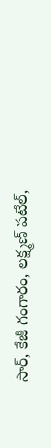సార్, కేజీ గంగారం, లక్ష్మణ్ పటేల్,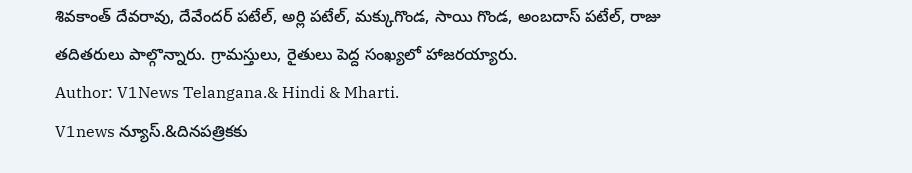శివకాంత్ దేవరావు, దేవేందర్ పటేల్, అర్లి పటేల్, మక్కుగొండ, సాయి గొండ, అంబదాస్ పటేల్, రాజు తదితరులు పాల్గొన్నారు. గ్రామస్తులు, రైతులు పెద్ద సంఖ్యలో హాజరయ్యారు.
Author: V1News Telangana.& Hindi & Mharti.
V1news న్యూస్.&దినపత్రికకు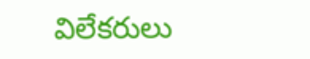విలేకరులు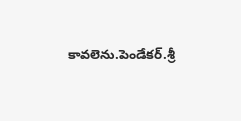కావలెను.పెండేకర్.శ్రీ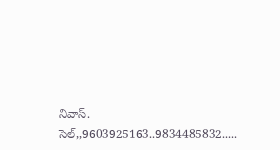నివాస్. సెల్,,9603925163..9834485832.....